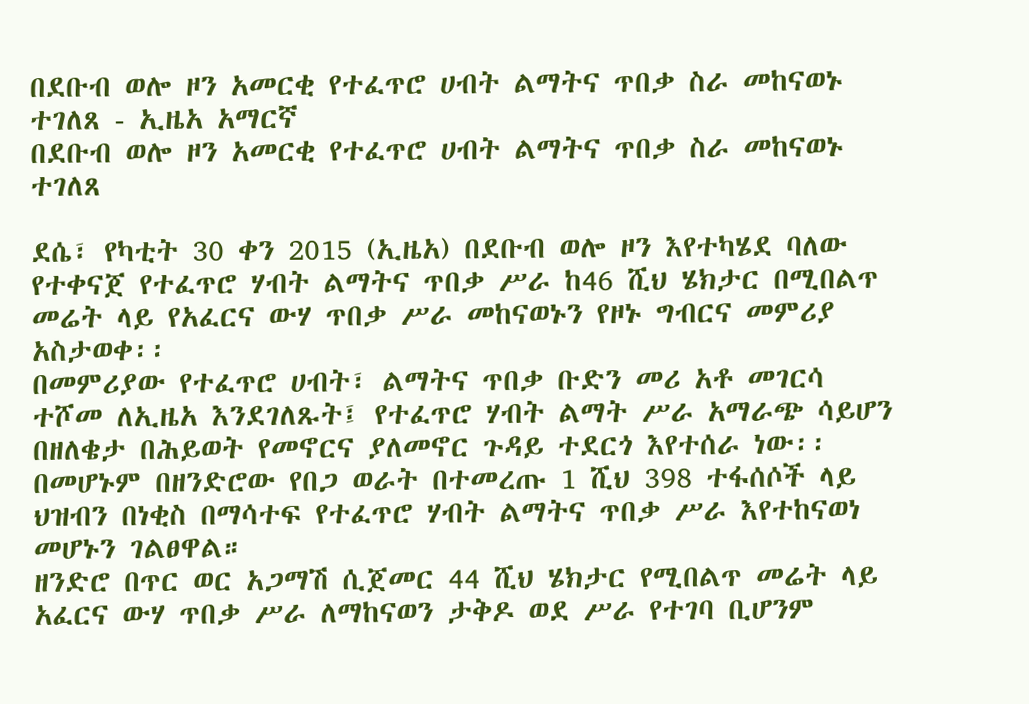በደቡብ ወሎ ዞን አመርቂ የተፈጥሮ ሀብት ልማትና ጥበቃ ስራ መከናወኑ ተገለጸ - ኢዜአ አማርኛ
በደቡብ ወሎ ዞን አመርቂ የተፈጥሮ ሀብት ልማትና ጥበቃ ስራ መከናወኑ ተገለጸ

ደሴ፣ የካቲት 30 ቀን 2015 (ኢዜአ) በደቡብ ወሎ ዞን እየተካሄደ ባለው የተቀናጀ የተፈጥሮ ሃብት ልማትና ጥበቃ ሥራ ከ46 ሺህ ሄክታር በሚበልጥ መሬት ላይ የአፈርና ውሃ ጥበቃ ሥራ መከናወኑን የዞኑ ግብርና መምሪያ አስታወቀ፡፡
በመምሪያው የተፈጥሮ ሀብት፣ ልማትና ጥበቃ ቡድን መሪ አቶ መገርሳ ተሾመ ለኢዜአ እንደገለጹት፤ የተፈጥሮ ሃብት ልማት ሥራ አማራጭ ሳይሆን በዘለቄታ በሕይወት የመኖርና ያለመኖር ጉዳይ ተደርጎ እየተሰራ ነው፡፡
በመሆኑም በዘንድሮው የበጋ ወራት በተመረጡ 1 ሺህ 398 ተፋሰሶች ላይ ህዝብን በነቂስ በማሳተፍ የተፈጥሮ ሃብት ልማትና ጥበቃ ሥራ እየተከናወነ መሆኑን ገልፀዋል።
ዘንድሮ በጥር ወር አጋማሽ ሲጀመር 44 ሺህ ሄክታር የሚበልጥ መሬት ላይ አፈርና ውሃ ጥበቃ ሥራ ለማከናወን ታቅዶ ወደ ሥራ የተገባ ቢሆንም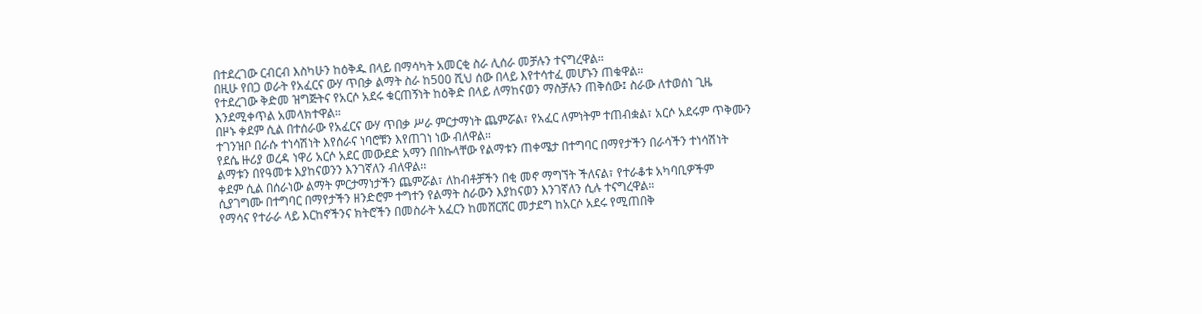በተደረገው ርብርብ እስካሁን ከዕቅዱ በላይ በማሳካት አመርቂ ስራ ሊሰራ መቻሉን ተናግረዋል።
በዚሁ የበጋ ወራት የአፈርና ውሃ ጥበቃ ልማት ስራ ከ500 ሺህ ሰው በላይ እየተሳተፈ መሆኑን ጠቁዋል።
የተደረገው ቅድመ ዝግጅትና የአርሶ አደሩ ቁርጠኝነት ከዕቅድ በላይ ለማከናወን ማስቻሉን ጠቅሰው፤ ስራው ለተወሰነ ጊዜ እንደሚቀጥል አመላክተዋል።
በዞኑ ቀደም ሲል በተሰራው የአፈርና ውሃ ጥበቃ ሥራ ምርታማነት ጨምሯል፣ የአፈር ለምነትም ተጠብቋል፣ አርሶ አደሩም ጥቅሙን ተገንዝቦ በራሱ ተነሳሽነት እየሰራና ነባሮቹን እየጠገነ ነው ብለዋል።
የደሴ ዙሪያ ወረዳ ነዋሪ አርሶ አደር መውደድ አማን በበኩላቸው የልማቱን ጠቀሜታ በተግባር በማየታችን በራሳችን ተነሳሽነት ልማቱን በየዓመቱ እያከናወንን እንገኛለን ብለዋል፡፡
ቀደም ሲል በሰራነው ልማት ምርታማነታችን ጨምሯል፣ ለከብቶቻችን በቂ መኖ ማግኘት ችለናል፣ የተራቆቱ አካባቢዎችም ሲያገግሙ በተግባር በማየታችን ዘንድሮም ተግተን የልማት ስራውን እያከናወን እንገኛለን ሲሉ ተናግረዋል።
የማሳና የተራራ ላይ እርከኖችንና ክትሮችን በመስራት አፈርን ከመሸርሸር መታደግ ከአርሶ አደሩ የሚጠበቅ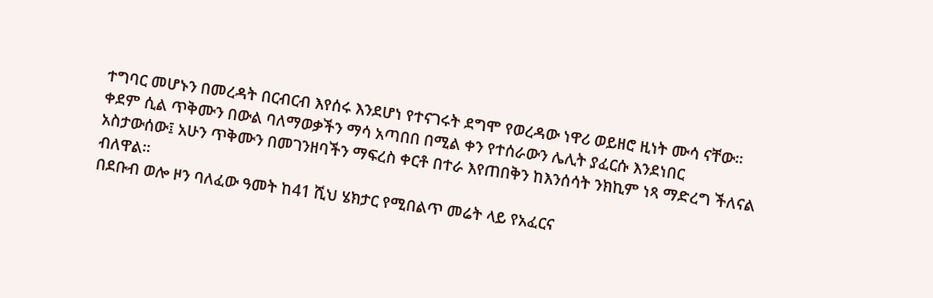ተግባር መሆኑን በመረዳት በርብርብ እየሰሩ እንደሆነ የተናገሩት ደግሞ የወረዳው ነዋሪ ወይዘሮ ዚነት ሙሳ ናቸው፡፡
ቀደም ሲል ጥቅሙን በውል ባለማወቃችን ማሳ አጣበበ በሚል ቀን የተሰራውን ሌሊት ያፈርሱ እንደነበር አስታውሰው፤ አሁን ጥቅሙን በመገንዘባችን ማፍረስ ቀርቶ በተራ እየጠበቅን ከእንሰሳት ንክኪም ነጻ ማድረግ ችለናል ብለዋል።
በደቡብ ወሎ ዞን ባለፈው ዓመት ከ41 ሺህ ሄክታር የሚበልጥ መሬት ላይ የአፈርና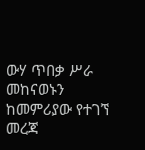ውሃ ጥበቃ ሥራ መከናወኑን ከመምሪያው የተገኘ መረጃ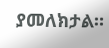ያመለክታል።